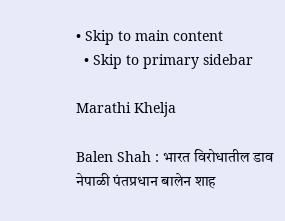• Skip to main content
  • Skip to primary sidebar

Marathi Khelja

Balen Shah : भारत विरोधातील डाव नेपाळी पंतप्रधान बालेन शाह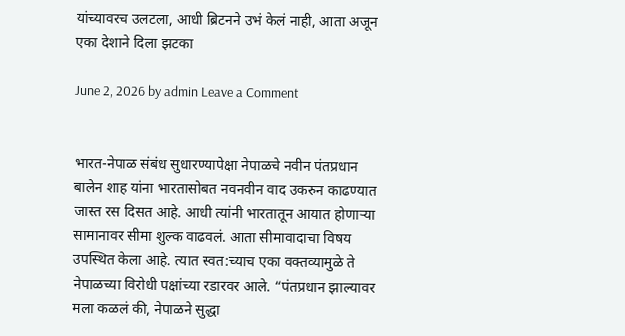यांच्यावरच उलटला, आधी ब्रिटनने उभं केलं नाही, आता अजून एका देशाने दिला झटका

June 2, 2026 by admin Leave a Comment


भारत-नेपाळ संबंध सुधारण्यापेक्षा नेपाळचे नवीन पंतप्रधान बालेन शाह यांना भारतासोबत नवनवीन वाद उकरुन काढण्यात जास्त रस दिसत आहे. आधी त्यांनी भारतातून आयात होणाऱ्या सामानावर सीमा शुल्क वाढवलं. आता सीमावादाचा विषय उपस्थित केला आहे. त्यात स्वत:च्याच एका वक्तव्यामुळे ते नेपाळच्या विरोधी पक्षांच्या रडारवर आले. “पंतप्रधान झाल्यावर मला कळलं की, नेपाळने सुद्धा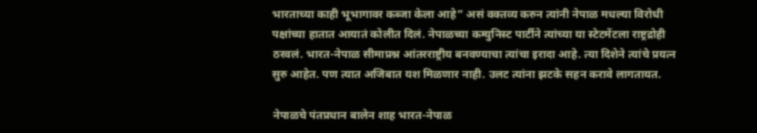भारताच्या काही भूभागावर कब्जा केला आहे” असं वक्तव्य करुन त्यांनी नेपाळ मधल्या विरोधी पक्षांच्या हातात आयातं कोलीत दिलं. नेपाळच्या कम्युनिस्ट पार्टीने त्यांच्या या स्टेटमेंटला राष्ट्रद्रोही ठरवलं. भारत-नेपाळ सीमाप्रश्न आंतरराष्ट्रीय बनवण्याचा त्यांचा इरादा आहे. त्या दिशेने त्यांचे प्रयत्न सुरु आहेत. पण त्यात अजिबात यश मिळणार नाही. उलट त्यांना झटके सहन करावे लागतायत.

नेपाळचे पंतप्रधान बालेन शाह भारत-नेपाळ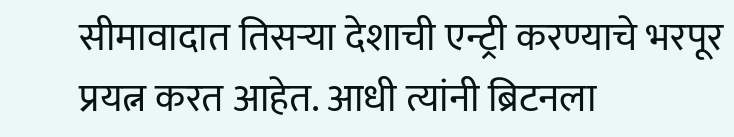सीमावादात तिसऱ्या देशाची एन्ट्री करण्याचे भरपूर प्रयत्न करत आहेत. आधी त्यांनी ब्रिटनला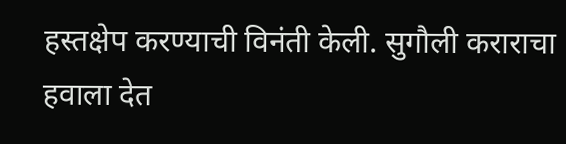हस्तक्षेप करण्याची विनंती केली. सुगौली कराराचा हवाला देत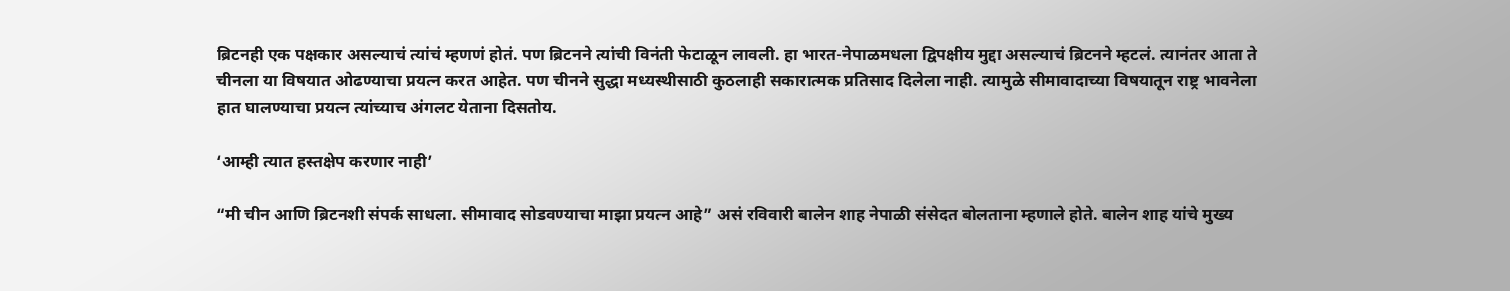ब्रिटनही एक पक्षकार असल्याचं त्यांचं म्हणणं होतं. पण ब्रिटनने त्यांची विनंती फेटाळून लावली. हा भारत-नेपाळमधला द्विपक्षीय मुद्दा असल्याचं ब्रिटनने म्हटलं. त्यानंतर आता ते चीनला या विषयात ओढण्याचा प्रयत्न करत आहेत. पण चीनने सुद्धा मध्यस्थीसाठी कुठलाही सकारात्मक प्रतिसाद दिलेला नाही. त्यामुळे सीमावादाच्या विषयातून राष्ट्र भावनेला हात घालण्याचा प्रयत्न त्यांच्याच अंगलट येताना दिसतोय.

‘आम्ही त्यात हस्तक्षेप करणार नाही’

“मी चीन आणि ब्रिटनशी संपर्क साधला. सीमावाद सोडवण्याचा माझा प्रयत्न आहे” असं रविवारी बालेन शाह नेपाळी संसेदत बोलताना म्हणाले होते. बालेन शाह यांचे मुख्य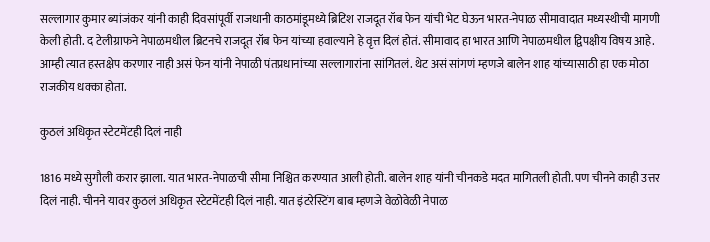सल्लागार कुमार ब्यांजंकर यांनी काही दिवसांपूर्वी राजधानी काठमांडूमध्ये ब्रिटिश राजदूत रॉब फेन यांची भेट घेऊन भारत-नेपाळ सीमावादात मध्यस्थीची मागणी केली होती. द टेलीग्राफने नेपाळमधील ब्रिटनचे राजदूत रॉब फेन यांच्या हवाल्याने हे वृत्त दिलं होतं. सीमावाद हा भारत आणि नेपाळमधील द्विपक्षीय विषय आहे. आम्ही त्यात हस्तक्षेप करणार नाही असं फेन यांनी नेपाळी पंतप्रधानांच्या सल्लागारांना सांगितलं. थेट असं सांगणं म्हणजे बालेन शाह यांच्यासाठी हा एक मोठा राजकीय धक्का होता.

कुठलं अधिकृत स्टेटमेंटही दिलं नाही

1816 मध्ये सुगौली करार झाला. यात भारत-नेपाळची सीमा निश्चित करण्यात आली होती. बालेन शाह यांनी चीनकडे मदत मागितली होती. पण चीनने काही उत्तर दिलं नाही. चीनने यावर कुठलं अधिकृत स्टेटमेंटही दिलं नाही. यात इंटरेस्टिंग बाब म्हणजे वेळोवेळी नेपाळ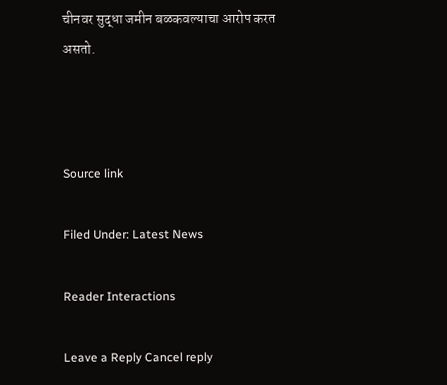चीनवर सुद्धा जमीन बळकवल्याचा आरोप करत असतो.



Source link

Filed Under: Latest News

Reader Interactions

Leave a Reply Cancel reply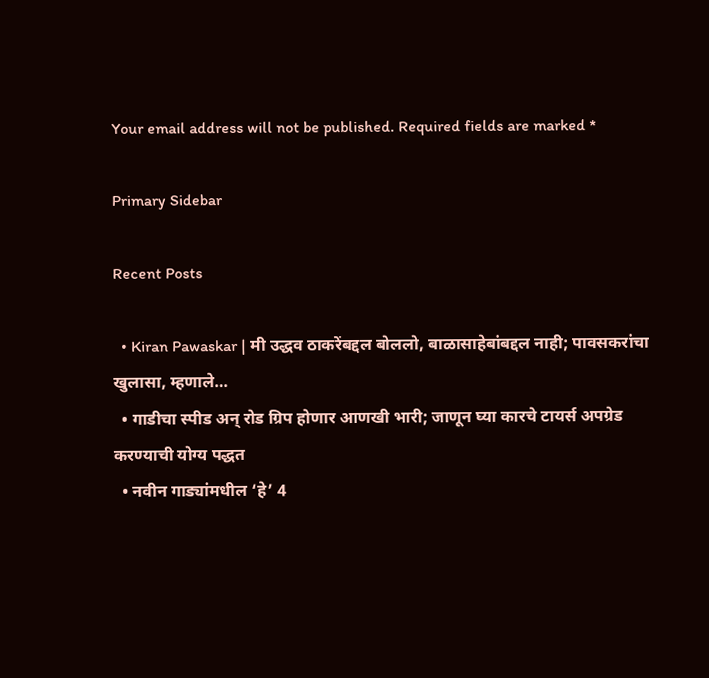Your email address will not be published. Required fields are marked *

Primary Sidebar

Recent Posts

  • Kiran Pawaskar | मी उद्धव ठाकरेंबद्दल बोललो, बाळासाहेबांबद्दल नाही; पावसकरांचा खुलासा, म्हणाले…
  • गाडीचा स्पीड अन् रोड ग्रिप होणार आणखी भारी; जाणून घ्या कारचे टायर्स अपग्रेड करण्याची योग्य पद्धत
  • नवीन गाड्यांमधील ‘हे’ 4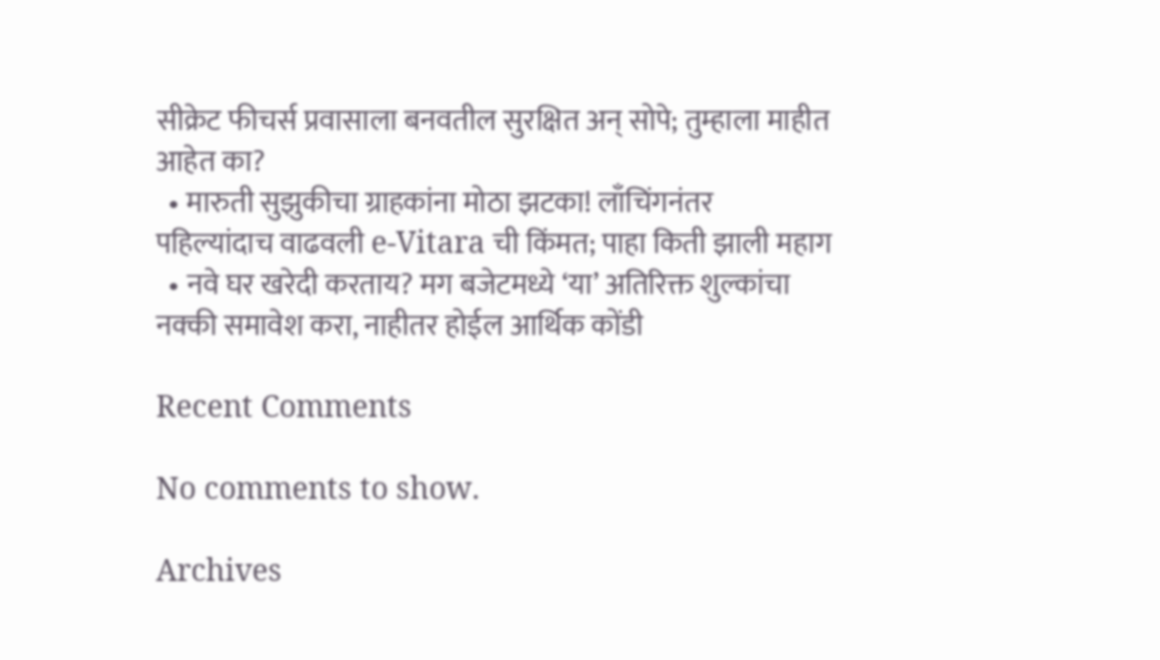सीक्रेट फीचर्स प्रवासाला बनवतील सुरक्षित अन् सोपे; तुम्हाला माहीत आहेत का?
  • मारुती सुझुकीचा ग्राहकांना मोठा झटका! लाँचिंगनंतर पहिल्यांदाच वाढवली e-Vitara ची किंमत; पाहा किती झाली महाग
  • नवे घर खरेदी करताय? मग बजेटमध्ये ‘या’ अतिरिक्त शुल्कांचा नक्की समावेश करा, नाहीतर होईल आर्थिक कोंडी

Recent Comments

No comments to show.

Archives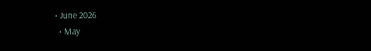• June 2026
  • May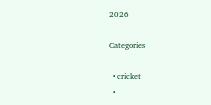2026

Categories

  • cricket
  •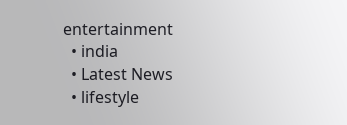entertainment
  • india
  • Latest News
  • lifestyle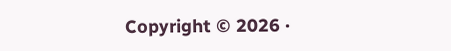Copyright © 2026 ·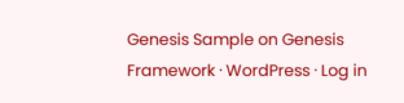Genesis Sample on Genesis Framework · WordPress · Log in